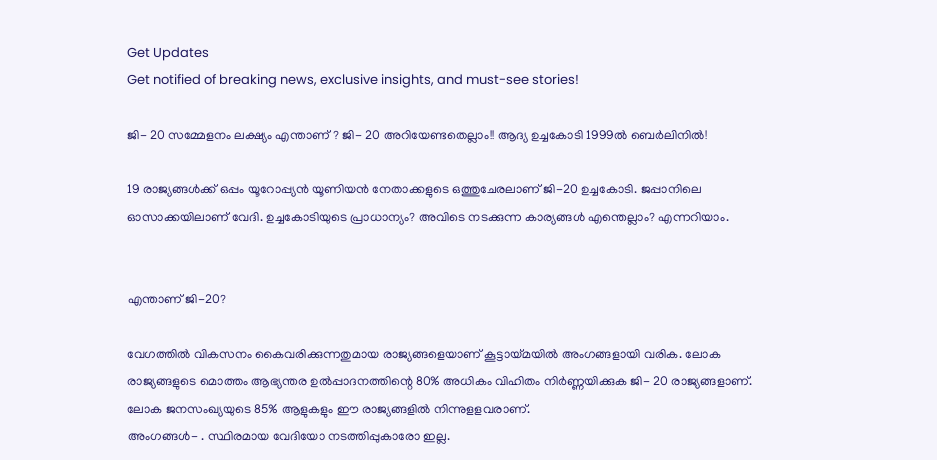Get Updates
Get notified of breaking news, exclusive insights, and must-see stories!

ജി- 20 സമ്മേളനം ലക്ഷ്യം എന്താണ് ? ജി- 20 അറിയേണ്ടതെല്ലാം!! ആദ്യ ഉച്ചകോടി 1999ൽ ബെർലിനിൽ!

19 രാജ്യങ്ങള്‍ക്ക് ഒപ്പം യൂറോപ്പ്യന്‍ യൂണിയൻ നേതാക്കളുടെ ഒത്തുചേരലാണ് ജി-20 ഉച്ചകോടി. ജപ്പാനിലെ ഓസാക്കയിലാണ് വേദി. ഉച്ചകോടിയുടെ പ്രാധാന്യം? അവിടെ നടക്കുന്ന കാര്യങ്ങള്‍ എന്തെല്ലാം? എന്നറിയാം.


എന്താണ് ജി-20?

വേഗത്തില്‍ വികസനം കൈവരിക്കുന്നതുമായ രാജ്യങ്ങളെയാണ് കൂട്ടായ്മയില്‍ അംഗങ്ങളായി വരിക. ലോക രാജ്യങ്ങളുടെ മൊത്തം ആഭ്യന്തര ഉല്‍പ്പാദനത്തിന്റെ 80% അധികം വിഹിതം നിര്‍ണ്ണയിക്കുക ജി- 20 രാജ്യങ്ങളാണ്. ലോക ജനസംഖ്യയുടെ 85% ആളുകളും ഈ രാജ്യങ്ങളില്‍ നിന്നുളളവരാണ്.
അംഗങ്ങള്‍- . സ്ഥിരമായ വേദിയോ നടത്തിപ്പുകാരോ ഇല്ല.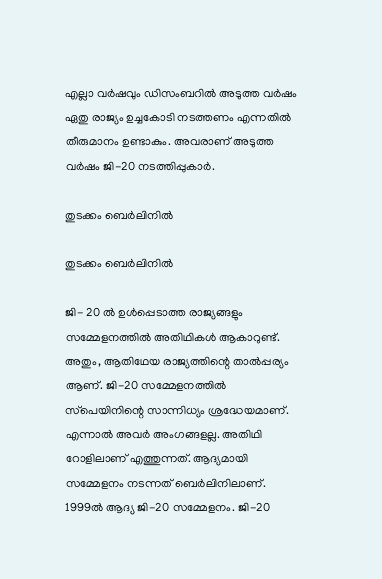എല്ലാ വര്‍ഷവും ഡിസംബറില്‍ അടുത്ത വര്‍ഷം ഏതു രാജ്യം ഉച്ചകോടി നടത്തണം എന്നതില്‍ തീരുമാനം ഉണ്ടാകും. അവരാണ് അടുത്ത വര്‍ഷം ജി-20 നടത്തിപ്പുകാര്‍.

തുടക്കം ബെർലിനിൽ

തുടക്കം ബെർലിനിൽ

ജി- 20 ല്‍ ഉള്‍പ്പെടാത്ത രാജ്യങ്ങളും സമ്മേളനത്തില്‍ അതിഥികള്‍ ആകാറുണ്ട്. അതും, ആതിഥേയ രാജ്യത്തിന്റെ താല്‍പ്പര്യം ആണ്. ജി-20 സമ്മേളനത്തില്‍ സ്‌പെയിനിന്റെ സാന്നിധ്യം ശ്രദ്ധേയമാണ്. എന്നാല്‍ അവര്‍ അംഗങ്ങളല്ല. അതിഥി റോളിലാണ് എത്തുന്നത്. ആദ്യമായി സമ്മേളനം നടന്നത് ബെര്‍ലിനിലാണ്. 1999ല്‍ ആദ്യ ജി-20 സമ്മേളനം. ജി-20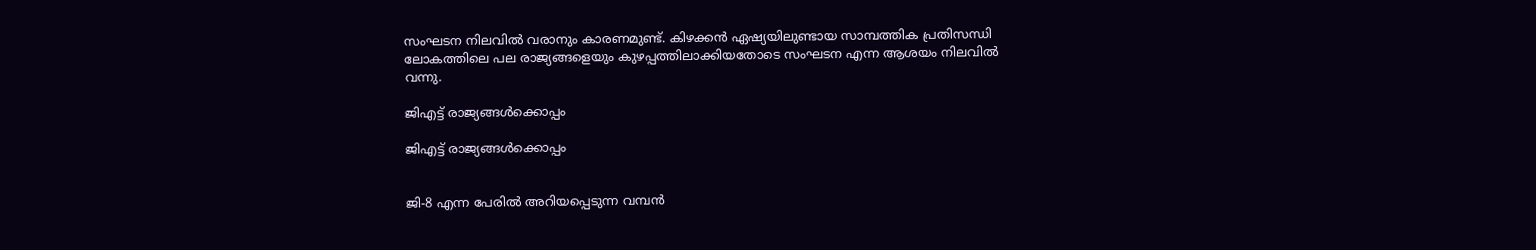സംഘടന നിലവില്‍ വരാനും കാരണമുണ്ട്. കിഴക്കന്‍ ഏഷ്യയിലുണ്ടായ സാമ്പത്തിക പ്രതിസന്ധി ലോകത്തിലെ പല രാജ്യങ്ങളെയും കുഴപ്പത്തിലാക്കിയതോടെ സംഘടന എന്ന ആശയം നിലവില്‍ വന്നു.

ജിഎട്ട് രാജ്യങ്ങൾക്കൊപ്പം

ജിഎട്ട് രാജ്യങ്ങൾക്കൊപ്പം


ജി-8 എന്ന പേരില്‍ അറിയപ്പെടുന്ന വമ്പന്‍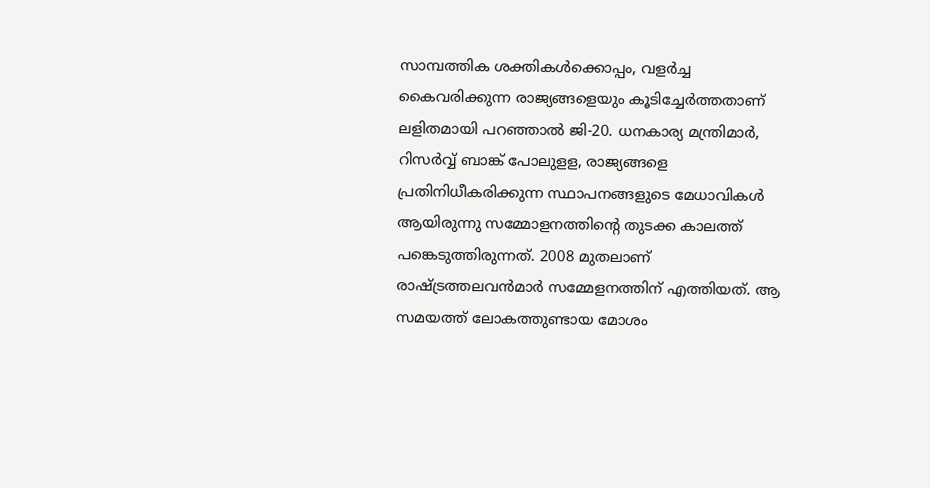സാമ്പത്തിക ശക്തികള്‍ക്കൊപ്പം, വളര്‍ച്ച കൈവരിക്കുന്ന രാജ്യങ്ങളെയും കൂടിച്ചേര്‍ത്തതാണ് ലളിതമായി പറഞ്ഞാല്‍ ജി-20. ധനകാര്യ മന്ത്രിമാര്‍, റിസര്‍വ്വ് ബാങ്ക് പോലുളള, രാജ്യങ്ങളെ പ്രതിനിധീകരിക്കുന്ന സ്ഥാപനങ്ങളുടെ മേധാവികള്‍ ആയിരുന്നു സമ്മോളനത്തിന്റെ തുടക്ക കാലത്ത് പങ്കെടുത്തിരുന്നത്. 2008 മുതലാണ് രാഷ്ട്രത്തലവന്‍മാര്‍ സമ്മേളനത്തിന് എത്തിയത്. ആ സമയത്ത് ലോകത്തുണ്ടായ മോശം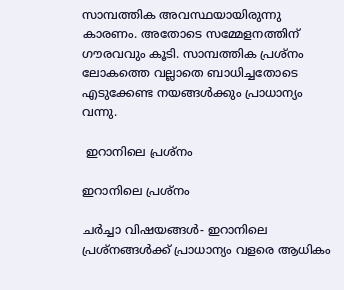സാമ്പത്തിക അവസ്ഥയായിരുന്നു കാരണം. അതോടെ സമ്മേളനത്തിന് ഗൗരവവും കൂടി. സാമ്പത്തിക പ്രശ്‌നം ലോകത്തെ വല്ലാതെ ബാധിച്ചതോടെ എടുക്കേണ്ട നയങ്ങള്‍ക്കും പ്രാധാന്യം വന്നു.

 ഇറാനിലെ പ്രശ്നം

ഇറാനിലെ പ്രശ്നം

ചര്‍ച്ചാ വിഷയങ്ങള്‍- ഇറാനിലെ പ്രശ്‌നങ്ങള്‍ക്ക് പ്രാധാന്യം വളരെ ആധികം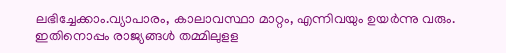ലഭിച്ചേക്കാം.വ്യാപാരം, കാലാവസ്ഥാ മാറ്റം, എന്നിവയും ഉയര്‍ന്നു വരും. ഇതിനൊപ്പം രാജ്യങ്ങള്‍ തമ്മിലുളള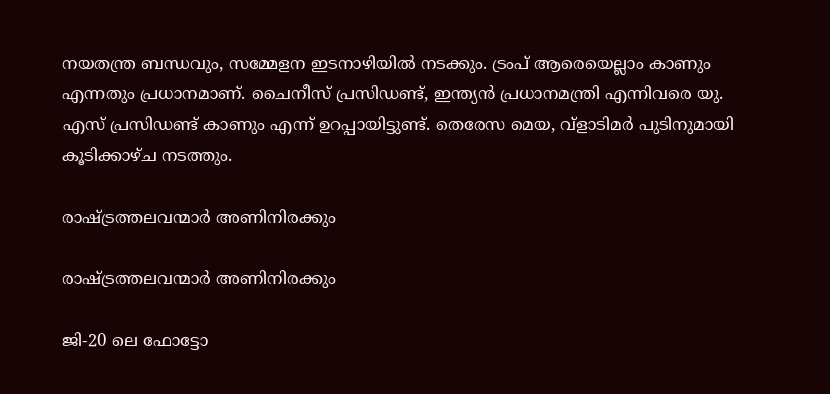നയതന്ത്ര ബന്ധവും, സമ്മേളന ഇടനാഴിയില്‍ നടക്കും. ട്രംപ് ആരെയെല്ലാം കാണും എന്നതും പ്രധാനമാണ്. ചൈനീസ് പ്രസിഡണ്ട്, ഇന്ത്യന്‍ പ്രധാനമന്ത്രി എന്നിവരെ യു. എസ് പ്രസിഡണ്ട് കാണും എന്ന് ഉറപ്പായിട്ടുണ്ട്. തെരേസ മെയ, വ്‌ളാടിമര്‍ പുടിനുമായി കൂടിക്കാഴ്ച നടത്തും.

രാഷ്ട്രത്തലവന്മാർ അണിനിരക്കും

രാഷ്ട്രത്തലവന്മാർ അണിനിരക്കും

ജി-20 ലെ ഫോട്ടോ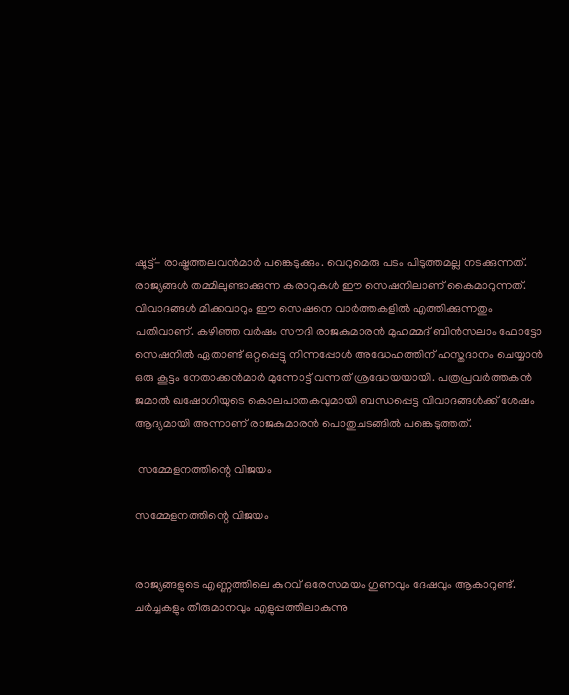ഷൂട്ട്- രാഷ്ട്രത്തലവന്‍മാര്‍ പങ്കെടുക്കും. വെറുമെരു പടം പിടുത്തമല്ല നടക്കുന്നത്. രാജ്യങ്ങള്‍ തമ്മിലുണ്ടാക്കുന്ന കരാറുകള്‍ ഈ സെഷനിലാണ് കൈമാറുന്നത്. വിവാദങ്ങള്‍ മിക്കവാറും ഈ സെഷനെ വാര്‍ത്തകളില്‍ എത്തിക്കുന്നതും പതിവാണ്. കഴിഞ്ഞ വര്‍ഷം സൗദി രാജകുമാരന്‍ മുഹമ്മദ് ബിന്‍സലാം ഫോട്ടോ സെഷനില്‍ ഏതാണ്ട് ഒറ്റപ്പെട്ടു നിന്നപ്പോള്‍ അദ്ധേഹത്തിന് ഹസ്തദാനം ചെയ്യാന്‍ ഒരു കൂട്ടം നേതാക്കന്‍മാര്‍ മുന്നോട്ട് വന്നത് ശ്രദ്ധേയയായി. പത്രപ്രവര്‍ത്തകന്‍ ജമാല്‍ ഖഷോഗിയുടെ കൊലപാതകവുമായി ബന്ധപ്പെട്ട വിവാദങ്ങള്‍ക്ക് ശേഷം ആദ്യമായി അന്നാണ് രാജകുമാരന്‍ പൊതുചടങ്ങില്‍ പങ്കെടുത്തത്.

 സമ്മേളനത്തിന്റെ വിജയം

സമ്മേളനത്തിന്റെ വിജയം


രാജ്യങ്ങളുടെ എണ്ണത്തിലെ കുറവ് ഒരേസമയം ഗുണവും ദേഷവും ആകാറുണ്ട്. ചര്‍ച്ചകളും തീരുമാനവും എളുപ്പത്തിലാകുന്നു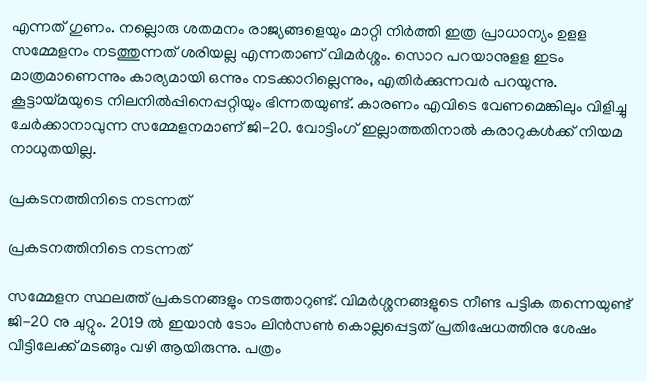എന്നത് ഗുണം. നല്ലൊരു ശതമനം രാജ്യങ്ങളെയും മാറ്റി നിര്‍ത്തി ഇത്ര പ്രാധാന്യം ഉളള സമ്മേളനം നടത്തുന്നത് ശരിയല്ല എന്നതാണ് വിമര്‍ശ്ശം. സൊറ പറയാനുളള ഇടം മാത്രമാണെന്നും കാര്യമായി ഒന്നും നടക്കാറില്ലെന്നും, എതിര്‍ക്കുന്നവര്‍ പറയുന്നു. കൂട്ടായ്മയുടെ നിലനില്‍പ്പിനെപ്പറ്റിയും ഭിന്നതയുണ്ട്. കാരണം എവിടെ വേണമെങ്കിലും വിളിച്ചു ചേര്‍ക്കാനാവുന്ന സമ്മേളനമാണ് ജി-20. വോട്ടിംഗ് ഇല്ലാത്തതിനാല്‍ കരാറുകള്‍ക്ക് നിയമ നാധുതയില്ല.

പ്രകടനത്തിനിടെ നടന്നത്

പ്രകടനത്തിനിടെ നടന്നത്

സമ്മേളന സ്ഥലത്ത് പ്രകടനങ്ങളും നടത്താറുണ്ട്. വിമര്‍ശ്ശനങ്ങളുടെ നീണ്ട പട്ടിക തന്നെയുണ്ട് ജി-20 നു ചുറ്റും. 2019 ല്‍ ഇയാന്‍ ടോം ലിന്‍സണ്‍ കൊല്ലപ്പെട്ടത് പ്രതിഷേധത്തിനു ശേഷം വീട്ടിലേക്ക് മടങ്ങും വഴി ആയിരുന്നു. പത്രം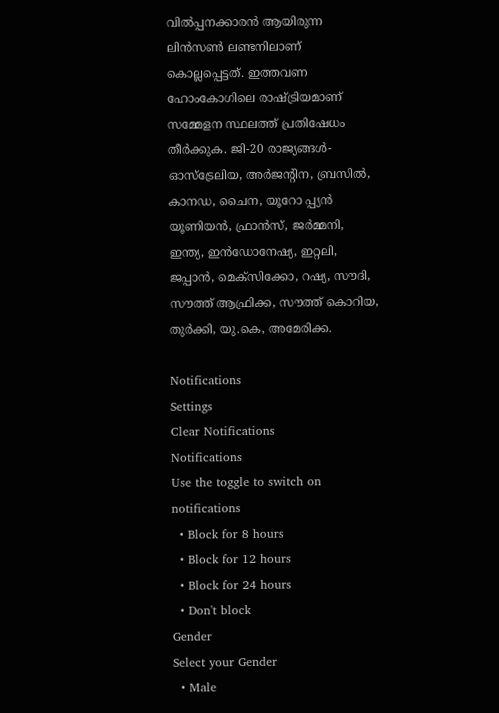വില്‍പ്പനക്കാരന്‍ ആയിരുന്ന ലിന്‍സണ്‍ ലണ്ടനിലാണ് കൊല്ലപ്പെട്ടത്. ഇത്തവണ ഹോംകോഗിലെ രാഷ്ട്രിയമാണ് സമ്മേളന സ്ഥലത്ത് പ്രതിഷേധം തീര്‍ക്കുക. ജി-20 രാജ്യങ്ങള്‍- ഓസ്‌ട്രേലിയ, അര്‍ജന്റിന, ബ്രസില്‍, കാനഡ, ചൈന, യൂറോ പ്പ്യന്‍ യൂണിയന്‍, ഫ്രാന്‍സ്, ജര്‍മ്മനി, ഇന്ത്യ, ഇന്‍ഡോനേഷ്യ, ഇറ്റലി, ജപ്പാന്‍, മെക്‌സിക്കോ, റഷ്യ, സൗദി, സൗത്ത് ആഫ്രിക്ക, സൗത്ത് കൊറിയ, തുര്‍ക്കി, യു.കെ, അമേരിക്ക.

Notifications
Settings
Clear Notifications
Notifications
Use the toggle to switch on notifications
  • Block for 8 hours
  • Block for 12 hours
  • Block for 24 hours
  • Don't block
Gender
Select your Gender
  • Male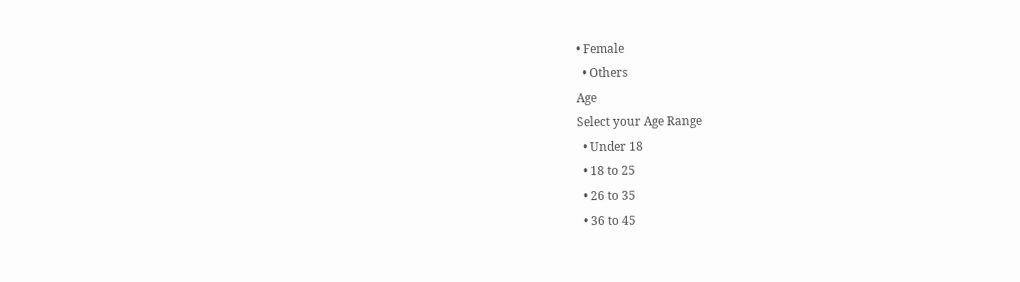• Female
  • Others
Age
Select your Age Range
  • Under 18
  • 18 to 25
  • 26 to 35
  • 36 to 45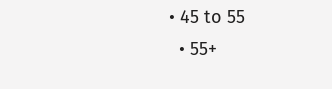• 45 to 55
  • 55+